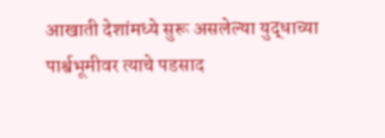आखाती देशांमध्ये सुरू असलेल्या युद्धाच्या पार्श्वभूमीवर त्याचे पडसाद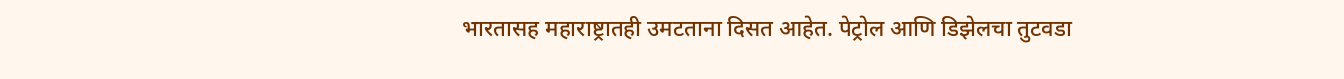भारतासह महाराष्ट्रातही उमटताना दिसत आहेत. पेट्रोल आणि डिझेलचा तुटवडा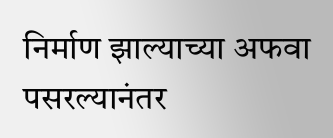निर्माण झाल्याच्या अफवा पसरल्यानंतर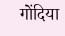गोंदिया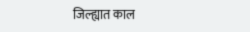जिल्ह्यात काल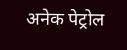अनेक पेट्रोल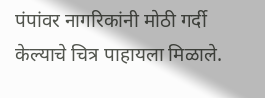पंपांवर नागरिकांनी मोठी गर्दी केल्याचे चित्र पाहायला मिळाले.